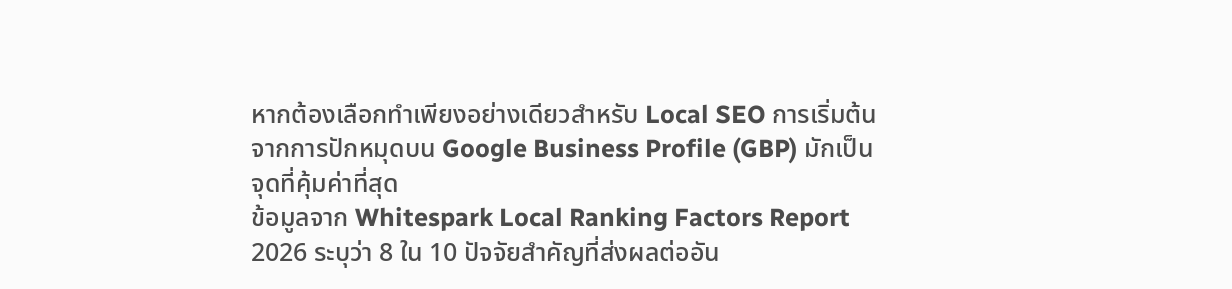หากต้องเลือกทำเพียงอย่างเดียวสำหรับ Local SEO การเริ่มต้นจากการปักหมุดบน Google Business Profile (GBP) มักเป็นจุดที่คุ้มค่าที่สุด
ข้อมูลจาก Whitespark Local Ranking Factors Report 2026 ระบุว่า 8 ใน 10 ปัจจัยสำคัญที่ส่งผลต่ออัน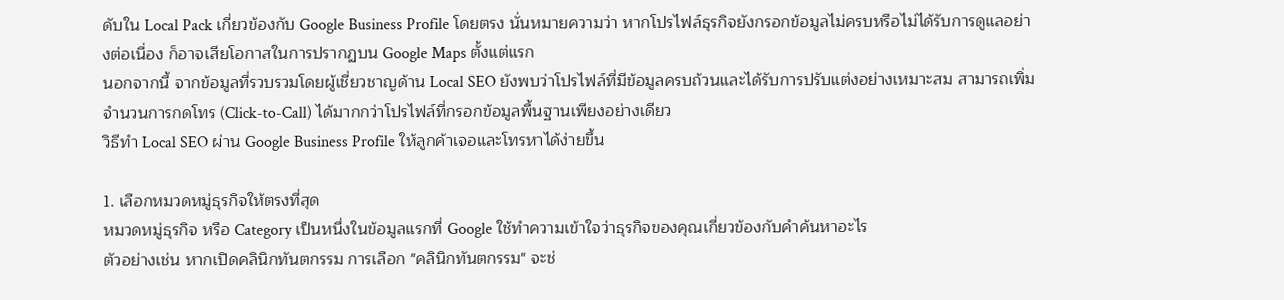ดับใน Local Pack เกี่ยวข้องกับ Google Business Profile โดยตรง นั่นหมายความว่า หากโปรไฟล์ธุรกิจยังกรอกข้อมูลไม่ครบหรือไม่ได้รับการดูแลอย่างต่อเนื่อง ก็อาจเสียโอกาสในการปรากฏบน Google Maps ตั้งแต่แรก
นอกจากนี้ จากข้อมูลที่รวบรวมโดยผู้เชี่ยวชาญด้าน Local SEO ยังพบว่าโปรไฟล์ที่มีข้อมูลครบถ้วนและได้รับการปรับแต่งอย่างเหมาะสม สามารถเพิ่มจำนวนการกดโทร (Click-to-Call) ได้มากกว่าโปรไฟล์ที่กรอกข้อมูลพื้นฐานเพียงอย่างเดียว
วิธีทำ Local SEO ผ่าน Google Business Profile ให้ลูกค้าเจอและโทรหาได้ง่ายขึ้น

1. เลือกหมวดหมู่ธุรกิจให้ตรงที่สุด
หมวดหมู่ธุรกิจ หรือ Category เป็นหนึ่งในข้อมูลแรกที่ Google ใช้ทำความเข้าใจว่าธุรกิจของคุณเกี่ยวข้องกับคำค้นหาอะไร
ตัวอย่างเช่น หากเปิดคลินิกทันตกรรม การเลือก "คลินิกทันตกรรม" จะช่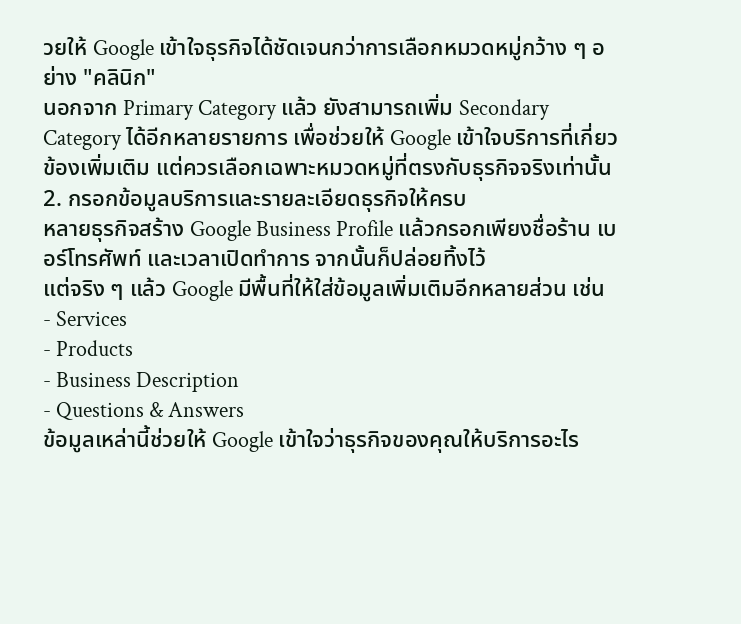วยให้ Google เข้าใจธุรกิจได้ชัดเจนกว่าการเลือกหมวดหมู่กว้าง ๆ อย่าง "คลินิก"
นอกจาก Primary Category แล้ว ยังสามารถเพิ่ม Secondary Category ได้อีกหลายรายการ เพื่อช่วยให้ Google เข้าใจบริการที่เกี่ยวข้องเพิ่มเติม แต่ควรเลือกเฉพาะหมวดหมู่ที่ตรงกับธุรกิจจริงเท่านั้น
2. กรอกข้อมูลบริการและรายละเอียดธุรกิจให้ครบ
หลายธุรกิจสร้าง Google Business Profile แล้วกรอกเพียงชื่อร้าน เบอร์โทรศัพท์ และเวลาเปิดทำการ จากนั้นก็ปล่อยทิ้งไว้
แต่จริง ๆ แล้ว Google มีพื้นที่ให้ใส่ข้อมูลเพิ่มเติมอีกหลายส่วน เช่น
- Services
- Products
- Business Description
- Questions & Answers
ข้อมูลเหล่านี้ช่วยให้ Google เข้าใจว่าธุรกิจของคุณให้บริการอะไร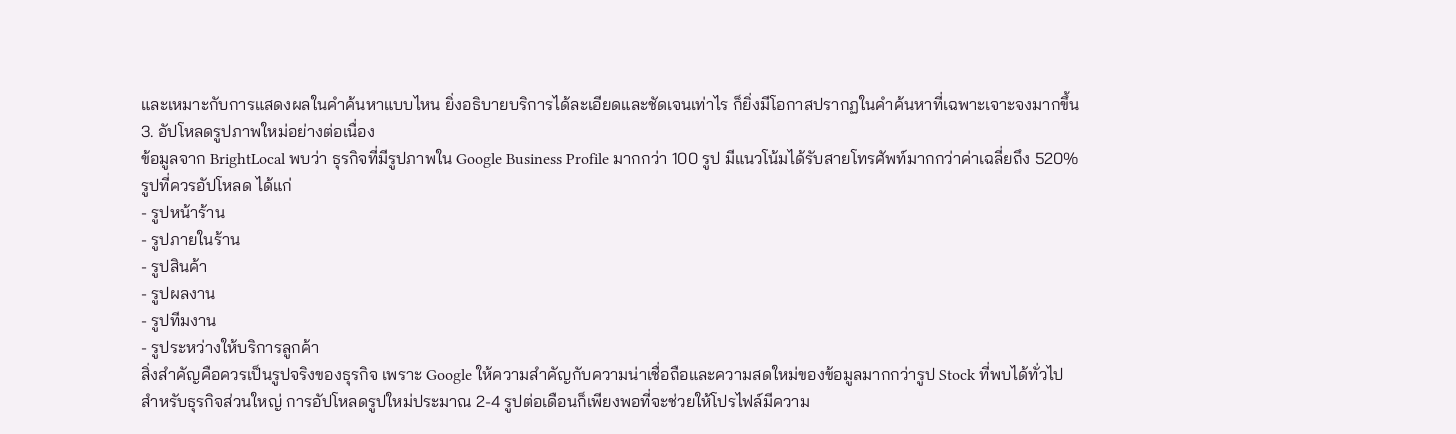และเหมาะกับการแสดงผลในคำค้นหาแบบไหน ยิ่งอธิบายบริการได้ละเอียดและชัดเจนเท่าไร ก็ยิ่งมีโอกาสปรากฏในคำค้นหาที่เฉพาะเจาะจงมากขึ้น
3. อัปโหลดรูปภาพใหม่อย่างต่อเนื่อง
ข้อมูลจาก BrightLocal พบว่า ธุรกิจที่มีรูปภาพใน Google Business Profile มากกว่า 100 รูป มีแนวโน้มได้รับสายโทรศัพท์มากกว่าค่าเฉลี่ยถึง 520%
รูปที่ควรอัปโหลด ได้แก่
- รูปหน้าร้าน
- รูปภายในร้าน
- รูปสินค้า
- รูปผลงาน
- รูปทีมงาน
- รูประหว่างให้บริการลูกค้า
สิ่งสำคัญคือควรเป็นรูปจริงของธุรกิจ เพราะ Google ให้ความสำคัญกับความน่าเชื่อถือและความสดใหม่ของข้อมูลมากกว่ารูป Stock ที่พบได้ทั่วไป
สำหรับธุรกิจส่วนใหญ่ การอัปโหลดรูปใหม่ประมาณ 2-4 รูปต่อเดือนก็เพียงพอที่จะช่วยให้โปรไฟล์มีความ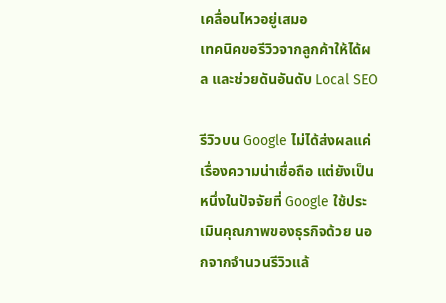เคลื่อนไหวอยู่เสมอ
เทคนิคขอรีวิวจากลูกค้าให้ได้ผล และช่วยดันอันดับ Local SEO

รีวิวบน Google ไม่ได้ส่งผลแค่เรื่องความน่าเชื่อถือ แต่ยังเป็นหนึ่งในปัจจัยที่ Google ใช้ประเมินคุณภาพของธุรกิจด้วย นอกจากจำนวนรีวิวแล้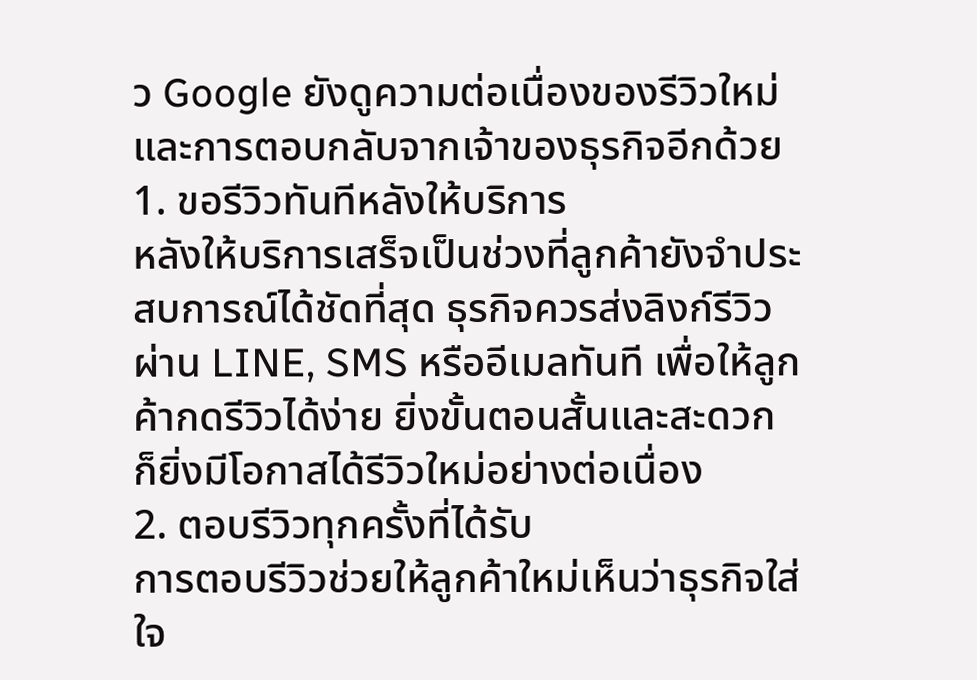ว Google ยังดูความต่อเนื่องของรีวิวใหม่และการตอบกลับจากเจ้าของธุรกิจอีกด้วย
1. ขอรีวิวทันทีหลังให้บริการ
หลังให้บริการเสร็จเป็นช่วงที่ลูกค้ายังจำประสบการณ์ได้ชัดที่สุด ธุรกิจควรส่งลิงก์รีวิวผ่าน LINE, SMS หรืออีเมลทันที เพื่อให้ลูกค้ากดรีวิวได้ง่าย ยิ่งขั้นตอนสั้นและสะดวก ก็ยิ่งมีโอกาสได้รีวิวใหม่อย่างต่อเนื่อง
2. ตอบรีวิวทุกครั้งที่ได้รับ
การตอบรีวิวช่วยให้ลูกค้าใหม่เห็นว่าธุรกิจใส่ใจ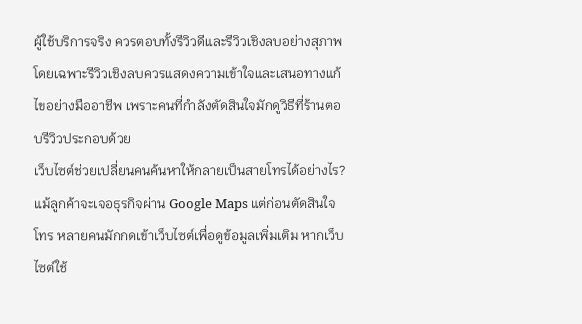ผู้ใช้บริการจริง ควรตอบทั้งรีวิวดีและรีวิวเชิงลบอย่างสุภาพ โดยเฉพาะรีวิวเชิงลบควรแสดงความเข้าใจและเสนอทางแก้ไขอย่างมืออาชีพ เพราะคนที่กำลังตัดสินใจมักดูวิธีที่ร้านตอบรีวิวประกอบด้วย
เว็บไซต์ช่วยเปลี่ยนคนค้นหาให้กลายเป็นสายโทรได้อย่างไร?
แม้ลูกค้าจะเจอธุรกิจผ่าน Google Maps แต่ก่อนตัดสินใจโทร หลายคนมักกดเข้าเว็บไซต์เพื่อดูข้อมูลเพิ่มเติม หากเว็บไซต์ใช้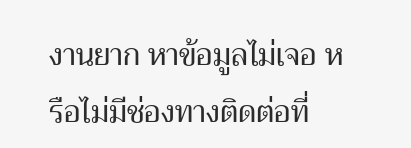งานยาก หาข้อมูลไม่เจอ หรือไม่มีช่องทางติดต่อที่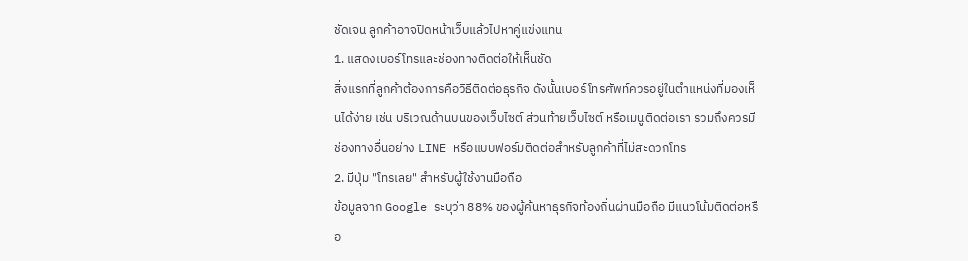ชัดเจน ลูกค้าอาจปิดหน้าเว็บแล้วไปหาคู่แข่งแทน
1. แสดงเบอร์โทรและช่องทางติดต่อให้เห็นชัด
สิ่งแรกที่ลูกค้าต้องการคือวิธีติดต่อธุรกิจ ดังนั้นเบอร์โทรศัพท์ควรอยู่ในตำแหน่งที่มองเห็นได้ง่าย เช่น บริเวณด้านบนของเว็บไซต์ ส่วนท้ายเว็บไซต์ หรือเมนูติดต่อเรา รวมถึงควรมีช่องทางอื่นอย่าง LINE หรือแบบฟอร์มติดต่อสำหรับลูกค้าที่ไม่สะดวกโทร
2. มีปุ่ม "โทรเลย" สำหรับผู้ใช้งานมือถือ
ข้อมูลจาก Google ระบุว่า 88% ของผู้ค้นหาธุรกิจท้องถิ่นผ่านมือถือ มีแนวโน้มติดต่อหรือ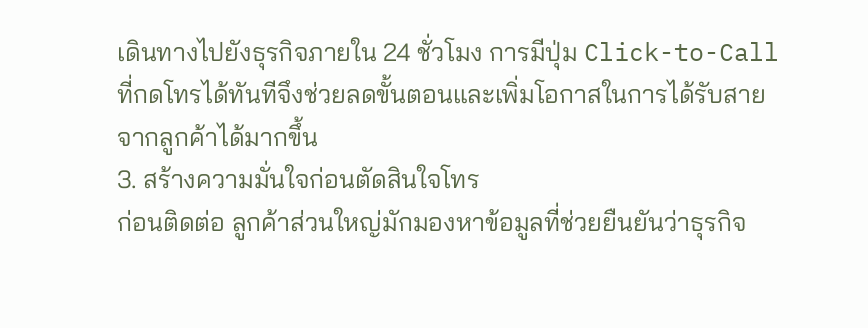เดินทางไปยังธุรกิจภายใน 24 ชั่วโมง การมีปุ่ม Click-to-Call ที่กดโทรได้ทันทีจึงช่วยลดขั้นตอนและเพิ่มโอกาสในการได้รับสายจากลูกค้าได้มากขึ้น
3. สร้างความมั่นใจก่อนตัดสินใจโทร
ก่อนติดต่อ ลูกค้าส่วนใหญ่มักมองหาข้อมูลที่ช่วยยืนยันว่าธุรกิจ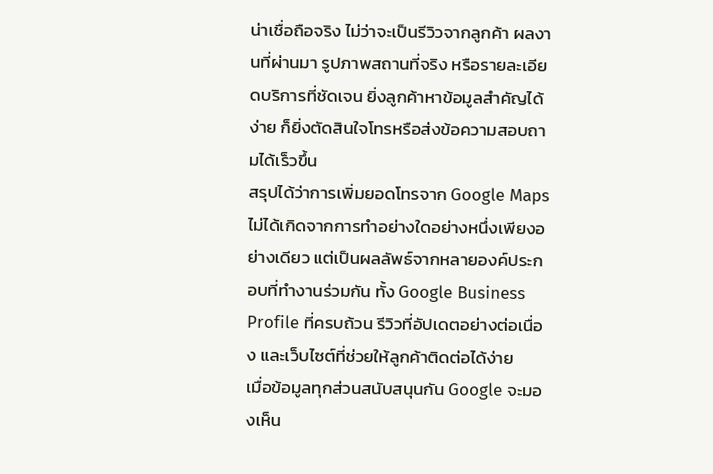น่าเชื่อถือจริง ไม่ว่าจะเป็นรีวิวจากลูกค้า ผลงานที่ผ่านมา รูปภาพสถานที่จริง หรือรายละเอียดบริการที่ชัดเจน ยิ่งลูกค้าหาข้อมูลสำคัญได้ง่าย ก็ยิ่งตัดสินใจโทรหรือส่งข้อความสอบถามได้เร็วขึ้น
สรุปได้ว่าการเพิ่มยอดโทรจาก Google Maps ไม่ได้เกิดจากการทำอย่างใดอย่างหนึ่งเพียงอย่างเดียว แต่เป็นผลลัพธ์จากหลายองค์ประกอบที่ทำงานร่วมกัน ทั้ง Google Business Profile ที่ครบถ้วน รีวิวที่อัปเดตอย่างต่อเนื่อง และเว็บไซต์ที่ช่วยให้ลูกค้าติดต่อได้ง่าย
เมื่อข้อมูลทุกส่วนสนับสนุนกัน Google จะมองเห็น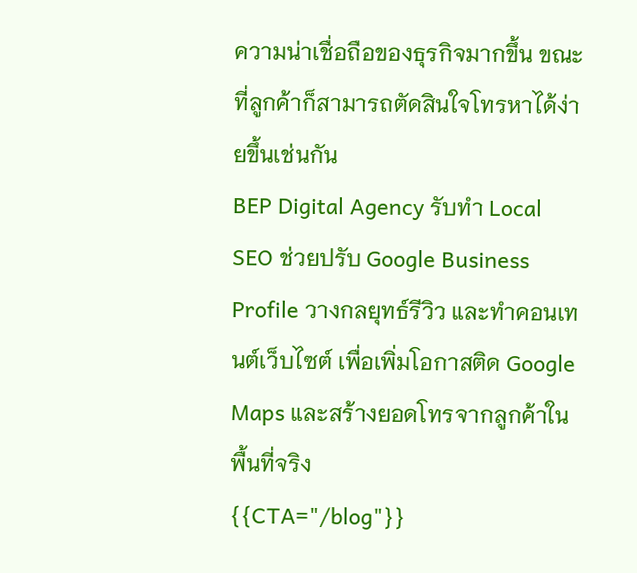ความน่าเชื่อถือของธุรกิจมากขึ้น ขณะที่ลูกค้าก็สามารถตัดสินใจโทรหาได้ง่ายขึ้นเช่นกัน
BEP Digital Agency รับทำ Local SEO ช่วยปรับ Google Business Profile วางกลยุทธ์รีวิว และทำคอนเทนต์เว็บไซต์ เพื่อเพิ่มโอกาสติด Google Maps และสร้างยอดโทรจากลูกค้าในพื้นที่จริง
{{CTA="/blog"}}